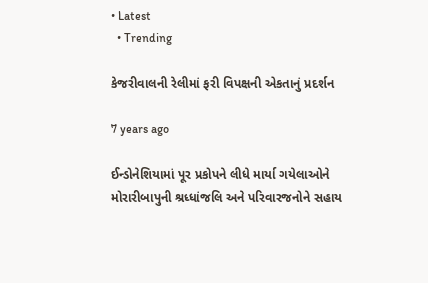• Latest
  • Trending

કેજરીવાલની રેલીમાં ફરી વિપક્ષની એકતાનું પ્રદર્શન

7 years ago

ઈન્ડોનેશિયામાં પૂર પ્રકોપને લીધે માર્યા ગયેલાઓને મોરારીબાપુની શ્રધ્ધાંજલિ અને પરિવારજનોને સહાય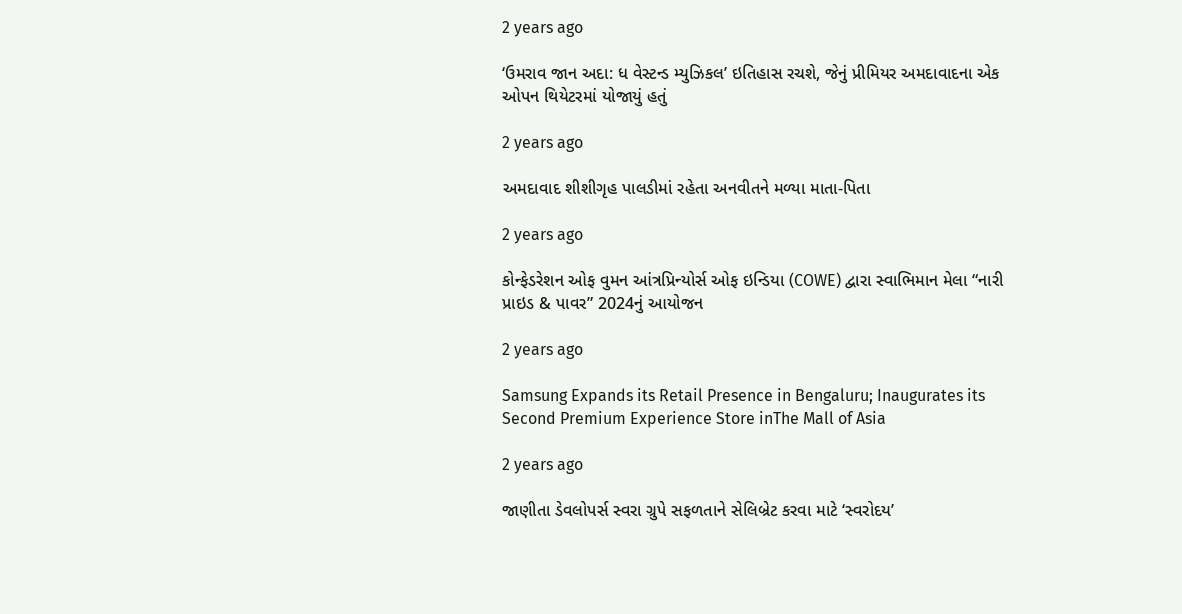2 years ago

‘ઉમરાવ જાન અદા: ધ વેસ્ટન્ડ મ્યુઝિકલ’ ઇતિહાસ રચશે, જેનું પ્રીમિયર અમદાવાદના એક ઓપન થિયેટરમાં યોજાયું હતું

2 years ago

અમદાવાદ શીશીગૃહ પાલડીમાં રહેતા અનવીતને મળ્યા માતા-પિતા

2 years ago

કોન્ફેડરેશન ઓફ વુમન આંત્રપ્રિન્યોર્સ ઓફ ઇન્ડિયા (COWE) દ્વારા સ્વાભિમાન મેલા “નારી પ્રાઇડ & પાવર” 2024નું આયોજન

2 years ago

Samsung Expands its Retail Presence in Bengaluru; Inaugurates its Second Premium Experience Store inThe Mall of Asia

2 years ago

જાણીતા ડેવલોપર્સ સ્વરા ગ્રુપે સફળતાને સેલિબ્રેટ કરવા માટે ‘સ્વરોદય’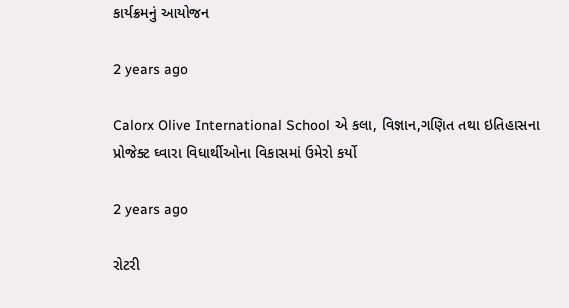કાર્યક્રમનું આયોજન

2 years ago

Calorx Olive International School એ કલા, વિજ્ઞાન,ગણિત તથા ઇતિહાસના પ્રોજેક્ટ ઘ્વારા વિધાર્થીઓના વિકાસમાં ઉમેરો કર્યો

2 years ago

રોટરી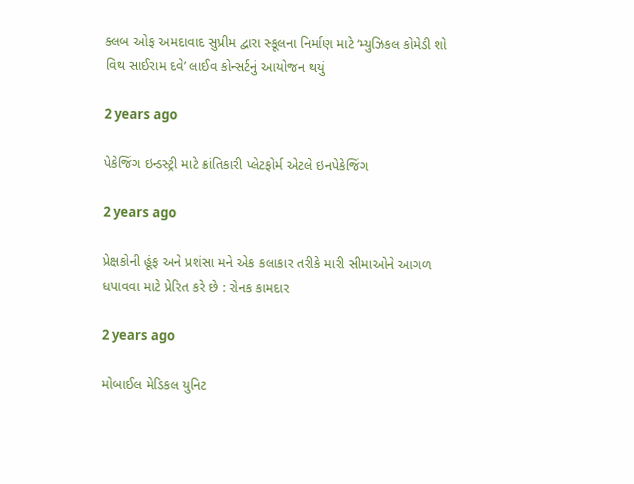ક્લબ ઓફ અમદાવાદ સુપ્રીમ દ્વારા સ્કૂલના નિર્માણ માટે ‘મ્યુઝિકલ કોમેડી શો વિથ સાઈરામ દવે’ લાઈવ કોન્સર્ટનું આયોજન થયું

2 years ago

પેકેજિંગ ઇન્ડસ્ટ્રી માટે ક્રાંતિકારી પ્લેટફોર્મ એટલે ઇનપેકેજિંગ

2 years ago

પ્રેક્ષકોની હૂંફ અને પ્રશંસા મને એક કલાકાર તરીકે મારી સીમાઓને આગળ ધપાવવા માટે પ્રેરિત કરે છે : રોનક કામદાર

2 years ago

મોબાઈલ મેડિકલ યુનિટ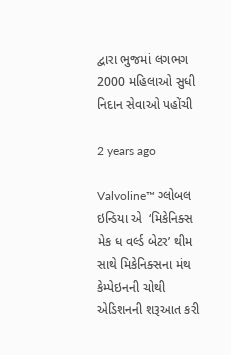દ્વારા ભુજમાં લગભગ 2000 મહિલાઓ સુધી નિદાન સેવાઓ પહોંચી

2 years ago

Valvoline™ ગ્લોબલ ઇન્ડિયા એ  ‘મિકેનિક્સ મેક ધ વર્લ્ડ બેટર’ થીમ સાથે મિકેનિક્સના મંથ કેમ્પેઇનની ચોથી એડિશનની શરૂઆત કરી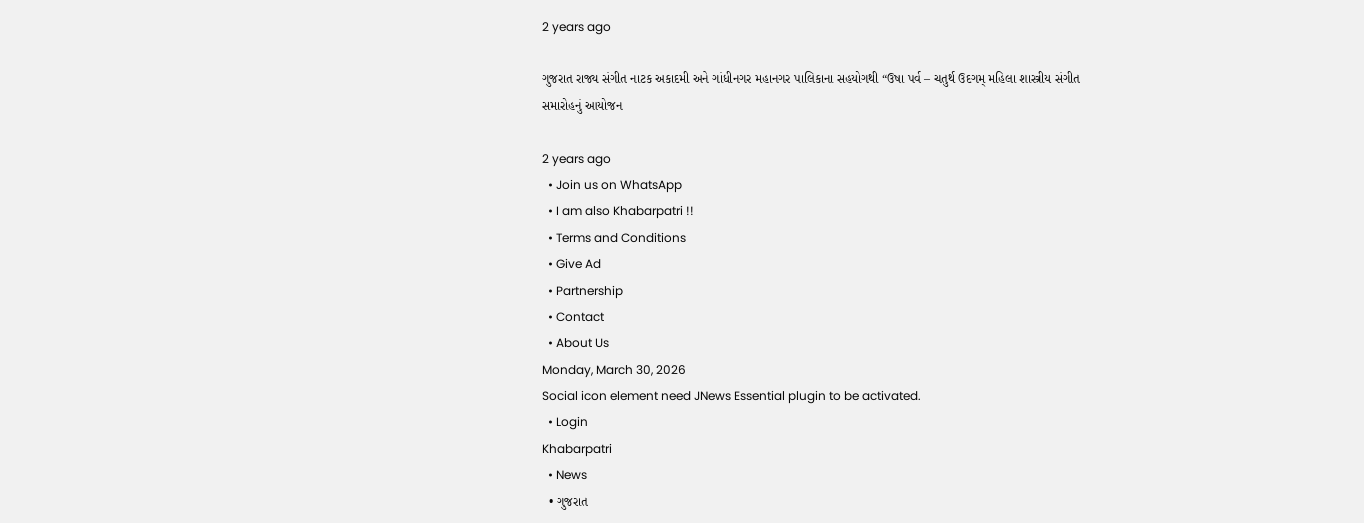2 years ago

ગુજરાત રાજ્ય સંગીત નાટક અકાદમી અને ગાંધીનગર મહાનગર પાલિકાના સહયોગથી “ઉષા પર્વ – ચતુર્થ ઉદગમ્ મહિલા શાસ્ત્રીય સંગીત સમારોહનું આયોજન

2 years ago
  • Join us on WhatsApp
  • I am also Khabarpatri !!
  • Terms and Conditions
  • Give Ad
  • Partnership
  • Contact
  • About Us
Monday, March 30, 2026
Social icon element need JNews Essential plugin to be activated.
  • Login
Khabarpatri
  • News
  • ગુજરાત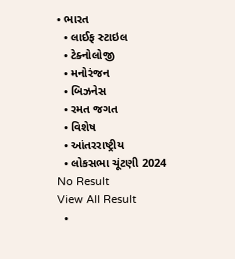• ભારત
  • લાઈફ સ્ટાઇલ
  • ટેક્નોલોજી
  • મનોરંજન
  • બિઝનેસ
  • રમત જગત
  • વિશેષ
  • આંતરરાષ્ટ્રીય
  • લોકસભા ચૂંટણી 2024
No Result
View All Result
  •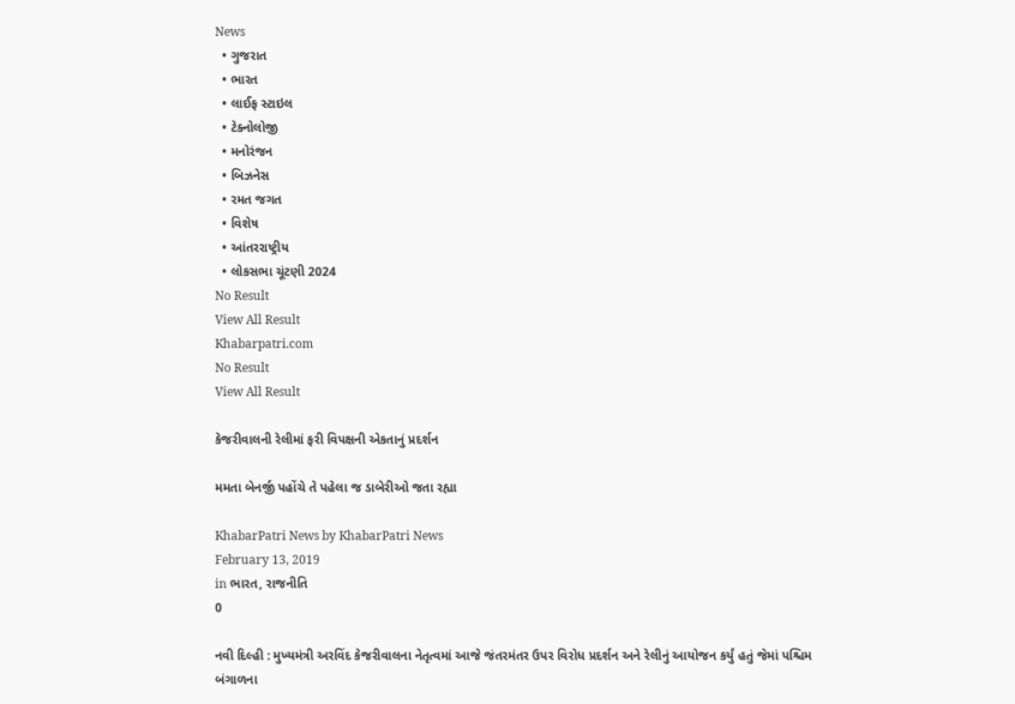News
  • ગુજરાત
  • ભારત
  • લાઈફ સ્ટાઇલ
  • ટેક્નોલોજી
  • મનોરંજન
  • બિઝનેસ
  • રમત જગત
  • વિશેષ
  • આંતરરાષ્ટ્રીય
  • લોકસભા ચૂંટણી 2024
No Result
View All Result
Khabarpatri.com
No Result
View All Result

કેજરીવાલની રેલીમાં ફરી વિપક્ષની એકતાનું પ્રદર્શન

મમતા બેનર્જી પહોંચે તે પહેલા જ ડાબેરીઓ જતા રહ્યા

KhabarPatri News by KhabarPatri News
February 13, 2019
in ભારત, રાજનીતિ
0

નવી દિલ્હી : મુખ્યમંત્રી અરવિંદ કેજરીવાલના નેતૃત્વમાં આજે જંતરમંતર ઉપર વિરોધ પ્રદર્શન અને રેલીનું આયોજન કર્યું હતું જેમાં પશ્ચિમ બંગાળના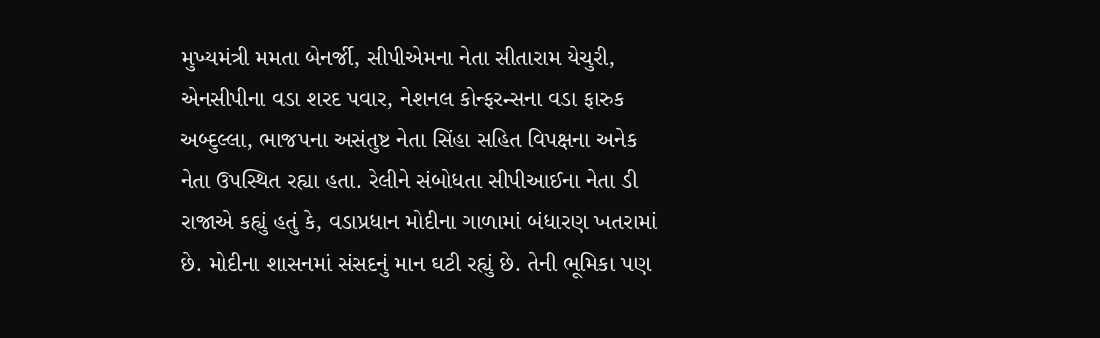મુખ્યમંત્રી મમતા બેનર્જી, સીપીએમના નેતા સીતારામ યેચુરી, એનસીપીના વડા શરદ પવાર, નેશનલ કોન્ફરન્સના વડા ફારુક અબ્દુલ્લા, ભાજપના અસંતુષ્ટ નેતા સિંહા સહિત વિપક્ષના અનેક નેતા ઉપસ્થિત રહ્યા હતા. રેલીને સંબોધતા સીપીઆઈના નેતા ડી રાજાએ કહ્યું હતું કે, વડાપ્રધાન મોદીના ગાળામાં બંધારણ ખતરામાં છે. મોદીના શાસનમાં સંસદનું માન ઘટી રહ્યું છે. તેની ભૂમિકા પણ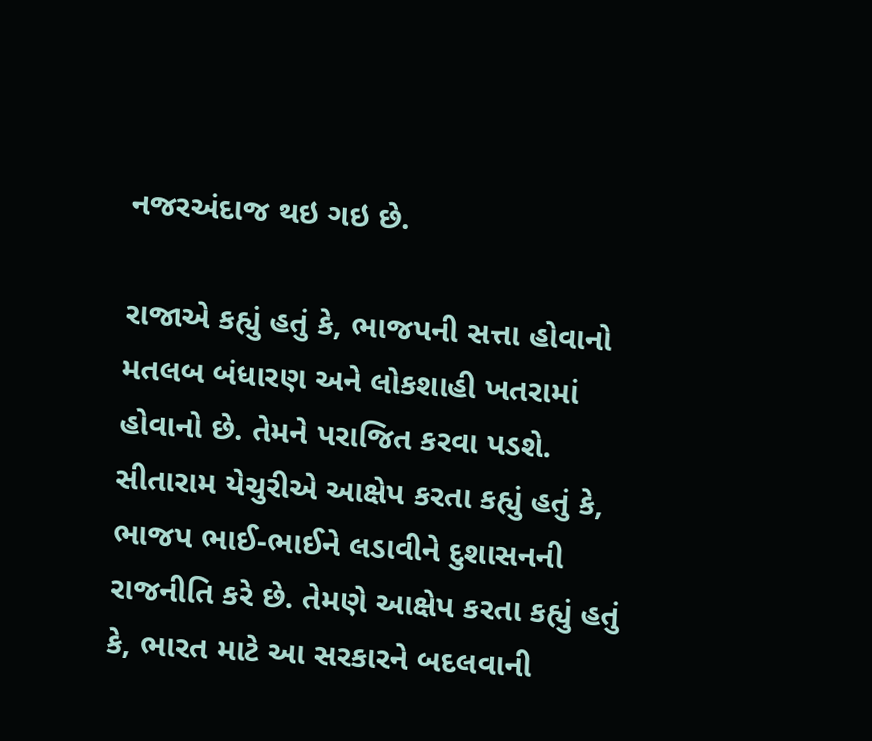નજરઅંદાજ થઇ ગઇ છે.

રાજાએ કહ્યું હતું કે, ભાજપની સત્તા હોવાનો મતલબ બંધારણ અને લોકશાહી ખતરામાં હોવાનો છે. તેમને પરાજિત કરવા પડશે. સીતારામ યેચુરીએ આક્ષેપ કરતા કહ્યું હતું કે, ભાજપ ભાઈ-ભાઈને લડાવીને દુશાસનની રાજનીતિ કરે છે. તેમણે આક્ષેપ કરતા કહ્યું હતું કે, ભારત માટે આ સરકારને બદલવાની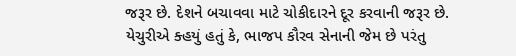જરૂર છે. દેશને બચાવવા માટે ચોકીદારને દૂર કરવાની જરૂર છે. યેચુરીએ ક્હયું હતું કે, ભાજપ કૌરવ સેનાની જેમ છે પરંતુ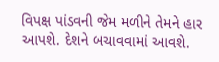વિપક્ષ પાંડવની જેમ મળીને તેમને હાર આપશે. દેશને બચાવવામાં આવશે.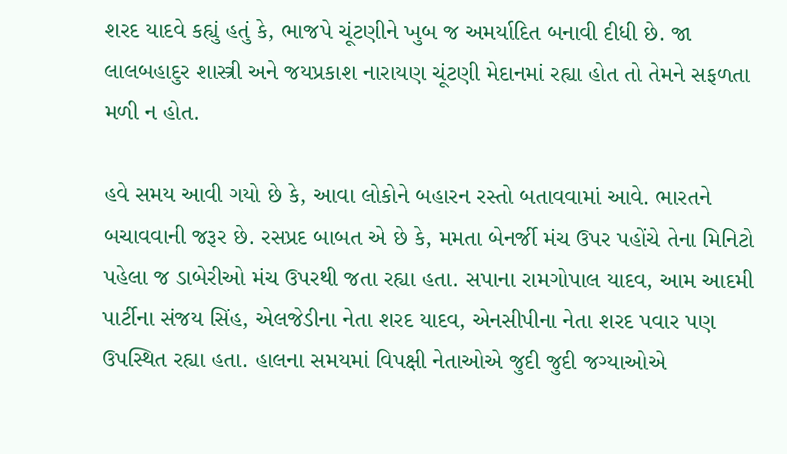શરદ યાદવે કહ્યું હતું કે, ભાજપે ચૂંટણીને ખુબ જ અમર્યાદિત બનાવી દીધી છે. જા લાલબહાદુર શાસ્ત્રી અને જયપ્રકાશ નારાયણ ચૂંટણી મેદાનમાં રહ્યા હોત તો તેમને સફળતા મળી ન હોત.

હવે સમય આવી ગયો છે કે, આવા લોકોને બહારન રસ્તો બતાવવામાં આવે. ભારતને બચાવવાની જરૂર છે. રસપ્રદ બાબત એ છે કે, મમતા બેનર્જી મંચ ઉપર પહોંચે તેના મિનિટો પહેલા જ ડાબેરીઓ મંચ ઉપરથી જતા રહ્યા હતા. સપાના રામગોપાલ યાદવ, આમ આદમી પાર્ટીના સંજય સિંહ, એલજેડીના નેતા શરદ યાદવ, એનસીપીના નેતા શરદ પવાર પણ ઉપસ્થિત રહ્યા હતા. હાલના સમયમાં વિપક્ષી નેતાઓએ જુદી જુદી જગ્યાઓએ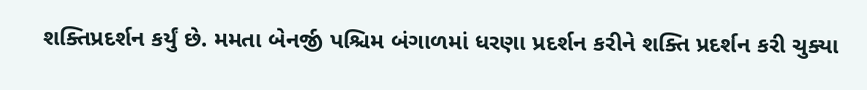શક્તિપ્રદર્શન કર્યું છે. મમતા બેનર્જી પશ્ચિમ બંગાળમાં ધરણા પ્રદર્શન કરીને શક્તિ પ્રદર્શન કરી ચુક્યા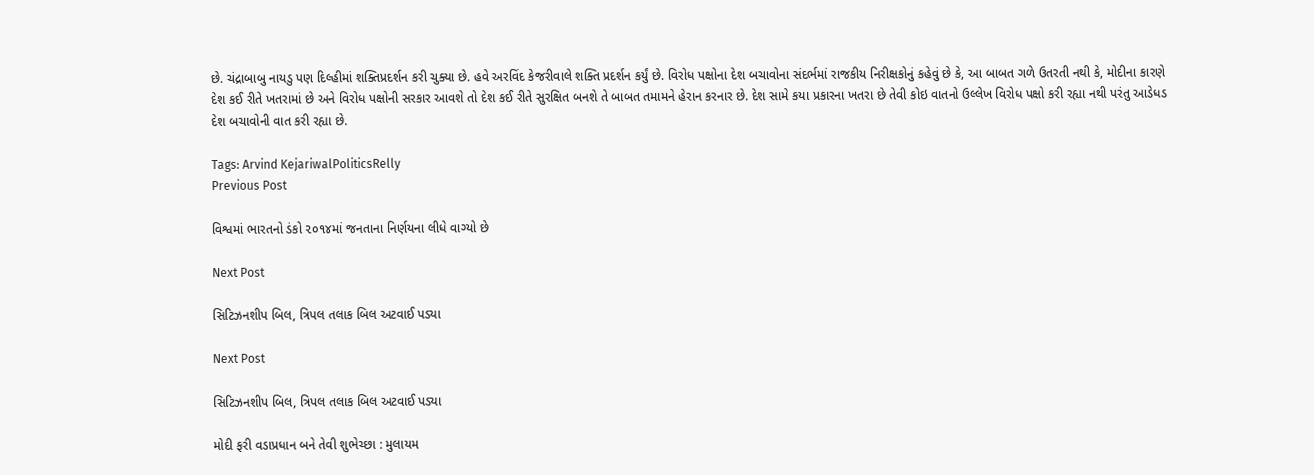છે. ચંદ્રાબાબુ નાયડુ પણ દિલ્હીમાં શક્તિપ્રદર્શન કરી ચુક્યા છે. હવે અરવિંદ કેજરીવાલે શક્તિ પ્રદર્શન કર્યું છે. વિરોધ પક્ષોના દેશ બચાવોના સંદર્ભમાં રાજકીય નિરીક્ષકોનું કહેવું છે કે, આ બાબત ગળે ઉતરતી નથી કે, મોદીના કારણે દેશ કઈ રીતે ખતરામાં છે અને વિરોધ પક્ષોની સરકાર આવશે તો દેશ કઈ રીતે સુરક્ષિત બનશે તે બાબત તમામને હેરાન કરનાર છે. દેશ સામે કયા પ્રકારના ખતરા છે તેવી કોઇ વાતનો ઉલ્લેખ વિરોધ પક્ષો કરી રહ્યા નથી પરંતુ આડેધડ દેશ બચાવોની વાત કરી રહ્યા છે.

Tags: Arvind KejariwalPoliticsRelly
Previous Post

વિશ્વમાં ભારતનો ડંકો ૨૦૧૪માં જનતાના નિર્ણયના લીધે વાગ્યો છે

Next Post

સિટિઝનશીપ બિલ, ત્રિપલ તલાક બિલ અટવાઈ પડ્યા

Next Post

સિટિઝનશીપ બિલ, ત્રિપલ તલાક બિલ અટવાઈ પડ્યા

મોદી ફરી વડાપ્રધાન બને તેવી શુભેચ્છા : મુલાયમ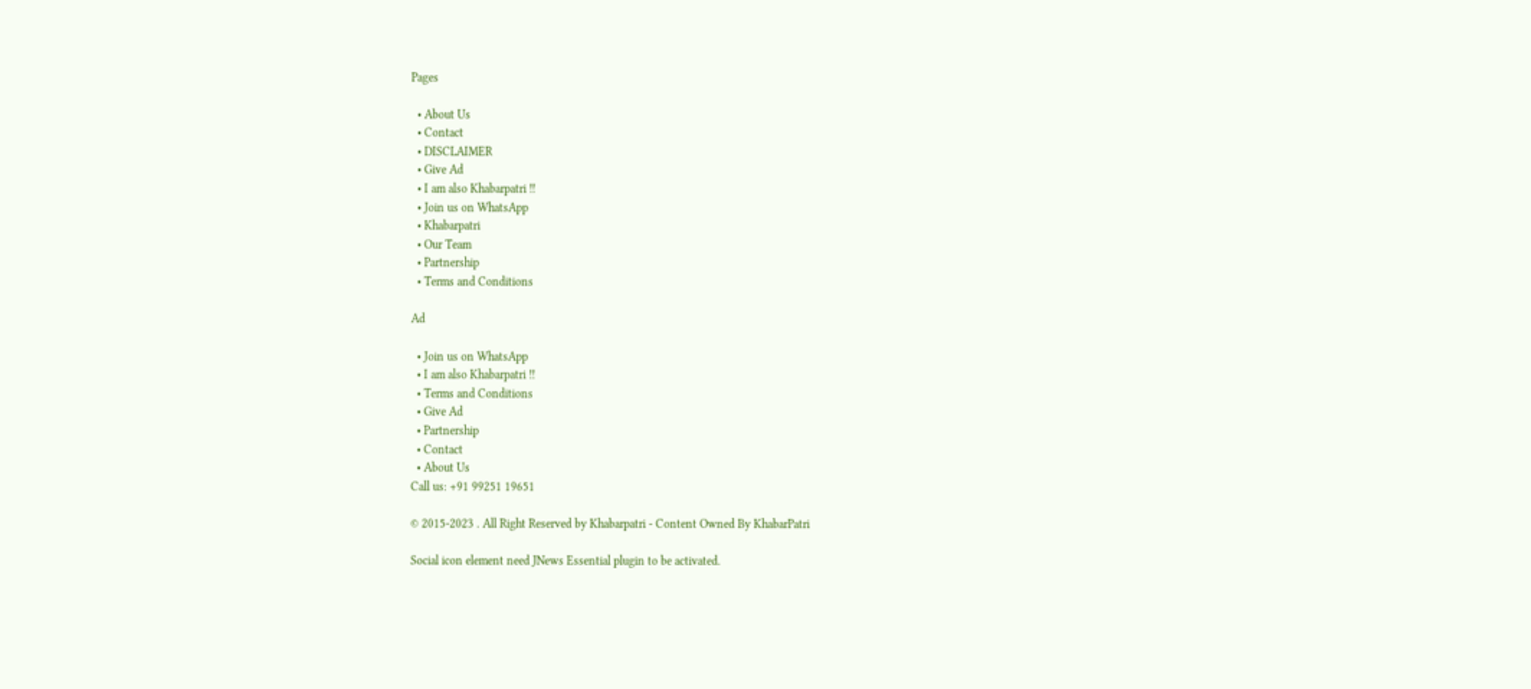Pages

  • About Us
  • Contact
  • DISCLAIMER
  • Give Ad
  • I am also Khabarpatri !!
  • Join us on WhatsApp
  • Khabarpatri
  • Our Team
  • Partnership
  • Terms and Conditions

Ad

  • Join us on WhatsApp
  • I am also Khabarpatri !!
  • Terms and Conditions
  • Give Ad
  • Partnership
  • Contact
  • About Us
Call us: +91 99251 19651

© 2015-2023 . All Right Reserved by Khabarpatri - Content Owned By KhabarPatri

Social icon element need JNews Essential plugin to be activated.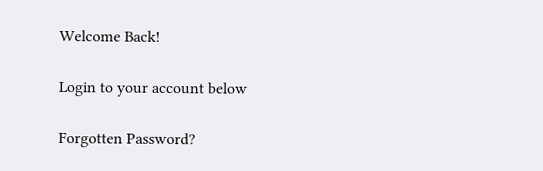Welcome Back!

Login to your account below

Forgotten Password?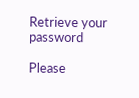Retrieve your password

Please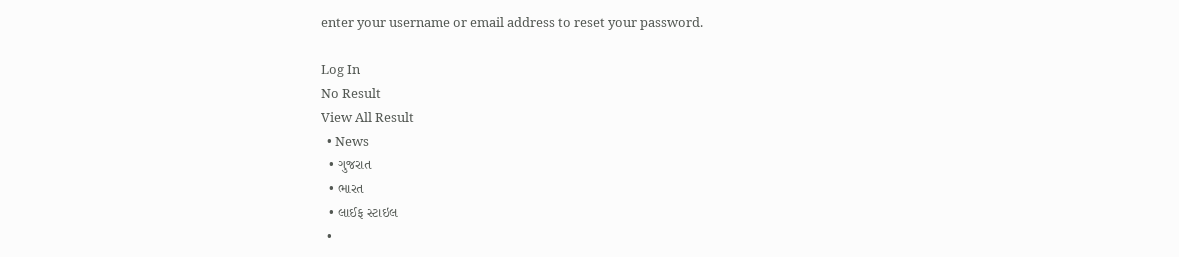enter your username or email address to reset your password.

Log In
No Result
View All Result
  • News
  • ગુજરાત
  • ભારત
  • લાઈફ સ્ટાઇલ
  •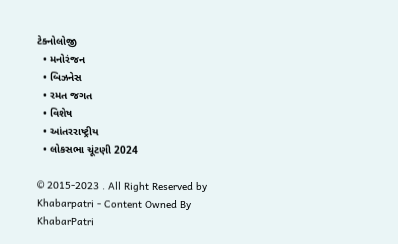ટેક્નોલોજી
  • મનોરંજન
  • બિઝનેસ
  • રમત જગત
  • વિશેષ
  • આંતરરાષ્ટ્રીય
  • લોકસભા ચૂંટણી 2024

© 2015-2023 . All Right Reserved by Khabarpatri - Content Owned By KhabarPatri